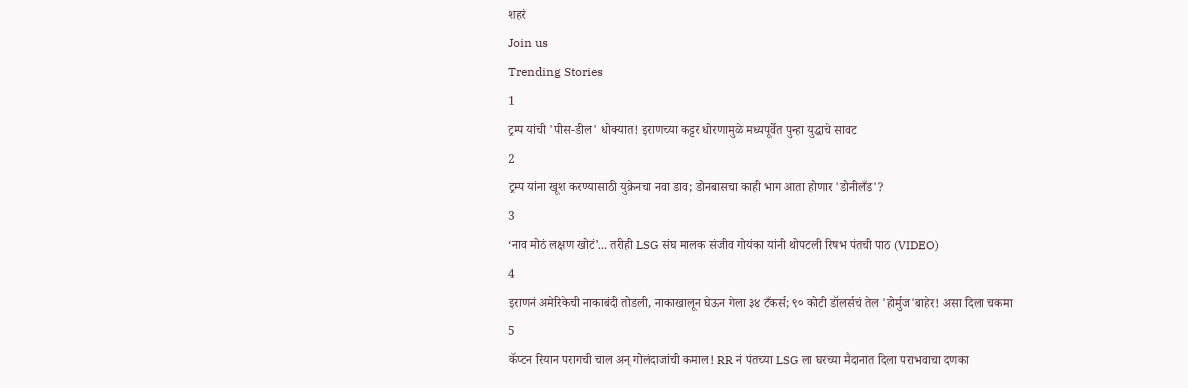शहरं
Join us
Trending Stories
1
ट्रम्प यांची 'पीस-डील' धोक्यात! इराणच्या कट्टर धोरणामुळे मध्यपूर्वेत पुन्हा युद्धाचे सावट
2
ट्रम्प यांना खूश करण्यासाठी युक्रेनचा नवा डाव; डोनबासचा काही भाग आता होणार 'डोनीलँड'?
3
‘नाव मोठं लक्षण खोटं’... तरीही LSG संघ मालक संजीव गोयंका यांनी थोपटली रिषभ पंतची पाठ (VIDEO)
4
इराणनं अमेरिकेची नाकाबंदी तोडली, नाकाखालून घेऊन गेला ३४ टँकर्स; ९० कोटी डॉलर्सचं तेल 'होर्मुज'बाहेर! असा दिला चकमा
5
कॅप्टन रियान परागची चाल अन् गोलंदाजांची कमाल! RR नं पंतच्या LSG ला घरच्या मैदानात दिला पराभवाचा दणका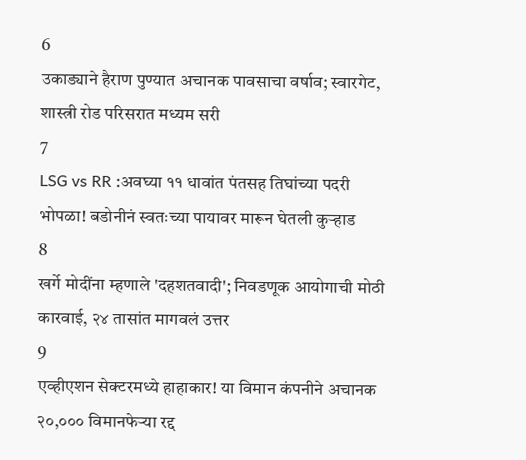6
उकाड्याने हैराण पुण्यात अचानक पावसाचा वर्षाव; स्वारगेट, शास्त्री रोड परिसरात मध्यम सरी
7
LSG vs RR :अवघ्या ११ धावांत पंतसह तिघांच्या पदरी भोपळा! बडोनीनं स्वतःच्या पायावर मारून घेतली कुऱ्हाड
8
खर्गे मोदींना म्हणाले 'दहशतवादी'; निवडणूक आयोगाची मोठी कारवाई, २४ तासांत मागवलं उत्तर
9
एव्हीएशन सेक्टरमध्ये हाहाकार! या विमान कंपनीने अचानक २०,००० विमानफेऱ्या रद्द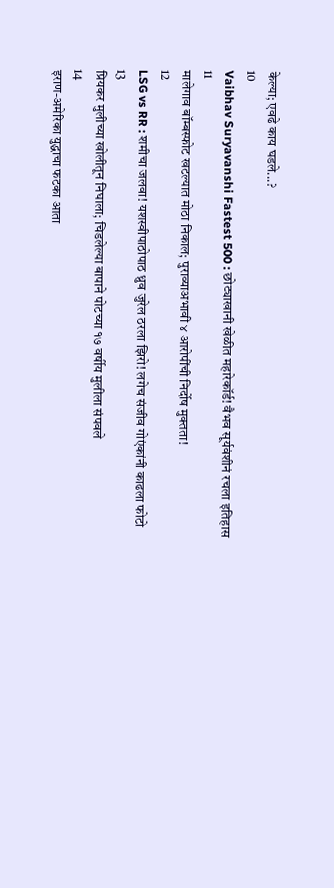केल्या; एवढे काय घडले...?
10
Vaibhav Suryavanshi Fastest 500 : छोट्याखानी खेळीत महारेकॉर्ड! वैभव सूर्यवंशीनं रचला इतिहास
11
मालेगाव बॉम्बस्फोट खटल्यात मोठा निकाल; पुराव्याअभावी ४ आरोपींची निर्दोष मुक्तता!
12
LSG vs RR : शमीचा जलवा! यशस्वीपाठोपाठ ध्रुव जुरेल ठरला झिरो! लगेच संजीव गोएंकांनी काढला फोटो
13
प्रियकर मुलीच्या खोलीतून निघाला; चिडलेल्या बापाने पोटच्या १७ वर्षीय मुलीला संपवले
14
इराण-अमेरिका युद्धाचा फटका आता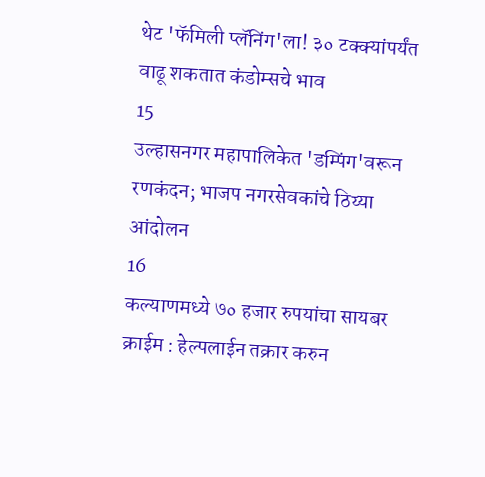थेट 'फॅमिली प्लॅनिंग'ला! ३० टक्क्यांपर्यंत वाढू शकतात कंडोम्सचे भाव
15
उल्हासनगर महापालिकेत 'डम्पिंग'वरून रणकंदन; भाजप नगरसेवकांचे ठिय्या आंदोलन
16
कल्याणमध्ये ७० हजार रुपयांचा सायबर क्राईम : हेल्पलाईन तक्रार करुन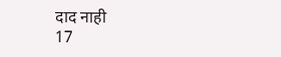दाद नाही
17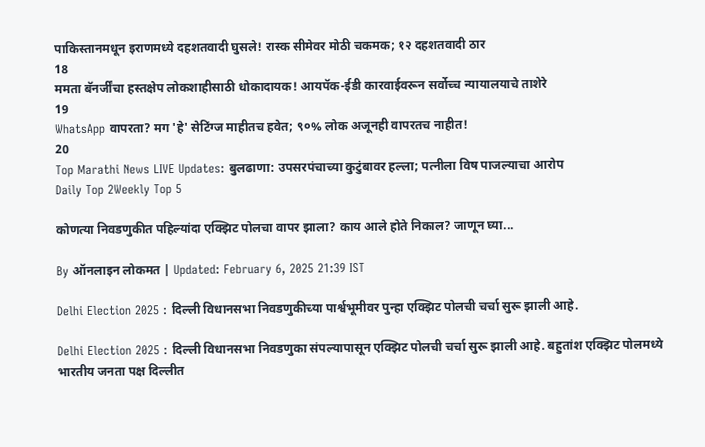पाकिस्तानमधून इराणमध्ये दहशतवादी घुसले! रास्क सीमेवर मोठी चकमक; १२ दहशतवादी ठार
18
ममता बॅनर्जींचा हस्तक्षेप लोकशाहीसाठी धोकादायक! आयपॅक-ईडी कारवाईवरून सर्वोच्च न्यायालयाचे ताशेरे
19
WhatsApp वापरता? मग 'हे' सेटिंग्ज माहीतच हवेत; ९०% लोक अजूनही वापरतच नाहीत!
20
Top Marathi News LIVE Updates: बुलढाणा: उपसरपंचाच्या कुटुंबावर हल्ला; पत्नीला विष पाजल्याचा आरोप
Daily Top 2Weekly Top 5

कोणत्या निवडणुकीत पहिल्यांदा एक्झिट पोलचा वापर झाला? काय आले होते निकाल? जाणून घ्या...

By ऑनलाइन लोकमत | Updated: February 6, 2025 21:39 IST

Delhi Election 2025 : दिल्ली विधानसभा निवडणुकीच्या पार्श्वभूमीवर पुन्हा एक्झिट पोलची चर्चा सुरू झाली आहे.

Delhi Election 2025 : दिल्ली विधानसभा निवडणुका संपल्यापासून एक्झिट पोलची चर्चा सुरू झाली आहे. बहुतांश एक्झिट पोलमध्ये भारतीय जनता पक्ष दिल्लीत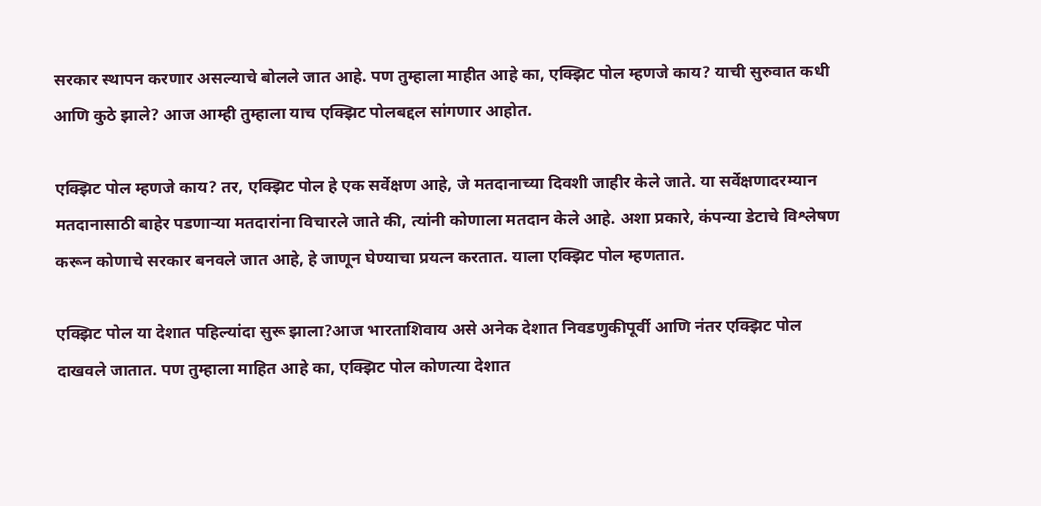सरकार स्थापन करणार असल्याचे बोलले जात आहे. पण तुम्हाला माहीत आहे का, एक्झिट पोल म्हणजे काय? याची सुरुवात कधी आणि कुठे झाले? आज आम्ही तुम्हाला याच एक्झिट पोलबद्दल सांगणार आहोत.

एक्झिट पोल म्हणजे काय? तर, एक्झिट पोल हे एक सर्वेक्षण आहे, जे मतदानाच्या दिवशी जाहीर केले जाते. या सर्वेक्षणादरम्यान मतदानासाठी बाहेर पडणाऱ्या मतदारांना विचारले जाते की, त्यांनी कोणाला मतदान केले आहे. अशा प्रकारे, कंपन्या डेटाचे विश्लेषण करून कोणाचे सरकार बनवले जात आहे, हे जाणून घेण्याचा प्रयत्न करतात. याला एक्झिट पोल म्हणतात.

एक्झिट पोल या देशात पहिल्यांदा सुरू झाला?आज भारताशिवाय असे अनेक देशात निवडणुकीपूर्वी आणि नंतर एक्झिट पोल दाखवले जातात. पण तुम्हाला माहित आहे का, एक्झिट पोल कोणत्या देशात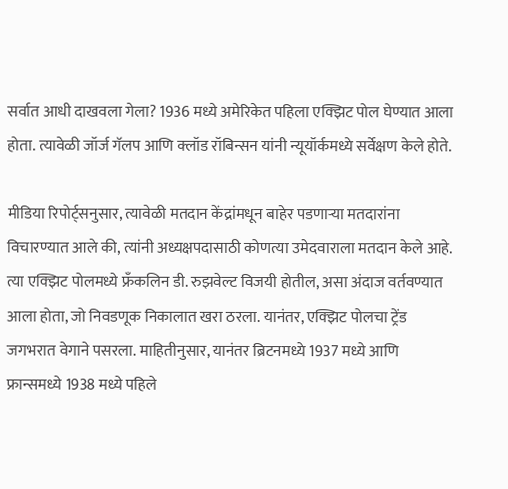सर्वात आधी दाखवला गेला? 1936 मध्ये अमेरिकेत पहिला एक्झिट पोल घेण्यात आला होता. त्यावेळी जॉर्ज गॅलप आणि क्लॉड रॉबिन्सन यांनी न्यूयॉर्कमध्ये सर्वेक्षण केले होते.

मीडिया रिपोर्ट्सनुसार, त्यावेळी मतदान केंद्रांमधून बाहेर पडणाऱ्या मतदारांना विचारण्यात आले की, त्यांनी अध्यक्षपदासाठी कोणत्या उमेदवाराला मतदान केले आहे. त्या एक्झिट पोलमध्ये फ्रँकलिन डी. रुझवेल्ट विजयी होतील, असा अंदाज वर्तवण्यात आला होता, जो निवडणूक निकालात खरा ठरला. यानंतर, एक्झिट पोलचा ट्रेंड जगभरात वेगाने पसरला. माहितीनुसार, यानंतर ब्रिटनमध्ये 1937 मध्ये आणि फ्रान्समध्ये 1938 मध्ये पहिले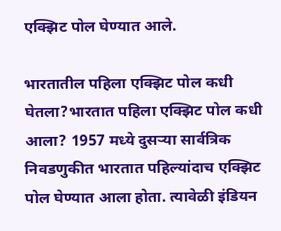एक्झिट पोल घेण्यात आले.

भारतातील पहिला एक्झिट पोल कधी घेतला?भारतात पहिला एक्झिट पोल कधी आला? 1957 मध्ये दुसऱ्या सार्वत्रिक निवडणुकीत भारतात पहिल्यांदाच एक्झिट पोल घेण्यात आला होता. त्यावेळी इंडियन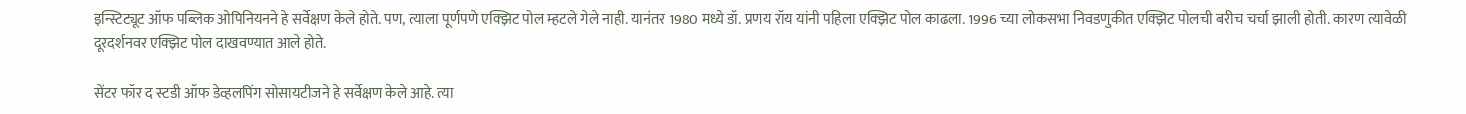इन्स्टिट्यूट ऑफ पब्लिक ओपिनियनने हे सर्वेक्षण केले होते. पण, त्याला पूर्णपणे एक्झिट पोल म्हटले गेले नाही. यानंतर 1980 मध्ये डॉ. प्रणय रॉय यांनी पहिला एक्झिट पोल काढला. 1996 च्या लोकसभा निवडणुकीत एक्झिट पोलची बरीच चर्चा झाली होती. कारण त्यावेळी दूरदर्शनवर एक्झिट पोल दाखवण्यात आले होते.

सेंटर फॉर द स्टडी ऑफ डेव्हलपिंग सोसायटीजने हे सर्वेक्षण केले आहे. त्या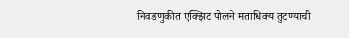निवडणुकीत एक्झिट पोलने मताधिक्य तुटण्याची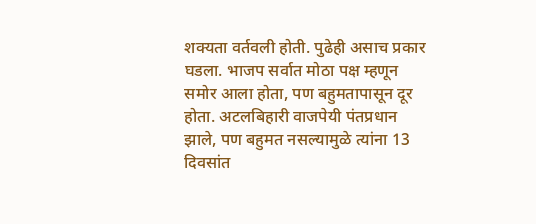शक्यता वर्तवली होती. पुढेही असाच प्रकार घडला. भाजप सर्वात मोठा पक्ष म्हणून समोर आला होता, पण बहुमतापासून दूर होता. अटलबिहारी वाजपेयी पंतप्रधान झाले, पण बहुमत नसल्यामुळे त्यांना 13 दिवसांत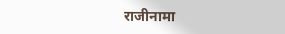राजीनामा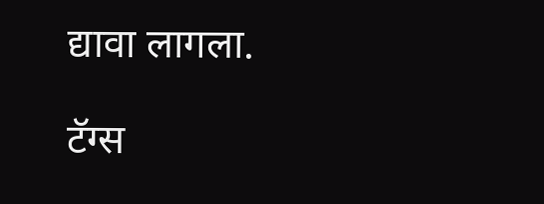द्यावा लागला.

टॅग्स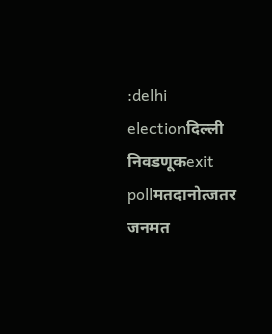:delhi electionदिल्ली निवडणूकexit pollमतदानोत्जतर जनमत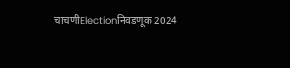चाचणीElectionनिवडणूक 2024